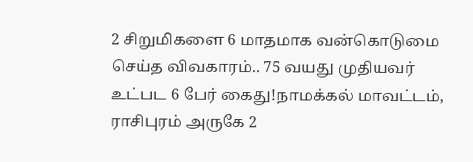2 சிறுமிகளை 6 மாதமாக வன்கொடுமை செய்த விவகாரம்.. 75 வயது முதியவர் உட்பட 6 பேர் கைது!நாமக்கல் மாவட்டம், ராசிபுரம் அருகே 2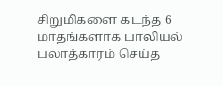சிறுமிகளை கடந்த 6 மாதங்களாக பாலியல் பலாத்காரம் செய்த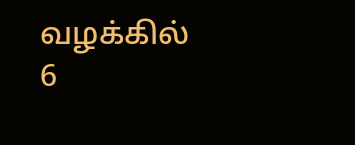வழக்கில் 6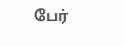பேர்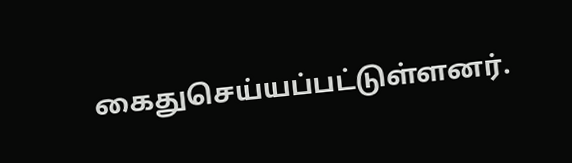கைதுசெய்யப்பட்டுள்ளனர்.